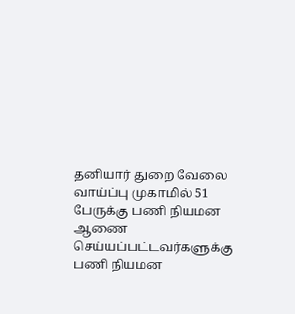தனியார் துறை வேலை வாய்ப்பு முகாமில் 51 பேருக்கு பணி நியமன ஆணை
செய்யப்பட்டவர்களுக்கு பணி நியமன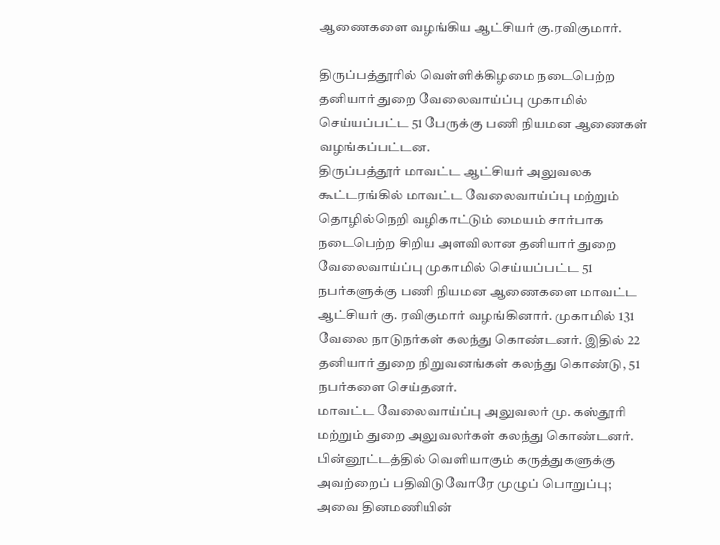ஆணைகளை வழங்கிய ஆட்சியர் கு.ரவிகுமார்.

திருப்பத்தூரில் வெள்ளிக்கிழமை நடைபெற்ற தனியார் துறை வேலைவாய்ப்பு முகாமில் செய்யப்பட்ட 51 பேருக்கு பணி நியமன ஆணைகள் வழங்கப்பட்டன.
திருப்பத்தூர் மாவட்ட ஆட்சியர் அலுவலக கூட்டரங்கில் மாவட்ட வேலைவாய்ப்பு மற்றும் தொழில்நெறி வழிகாட்டும் மையம் சார்பாக நடைபெற்ற சிறிய அளவிலான தனியார் துறை வேலைவாய்ப்பு முகாமில் செய்யப்பட்ட 51 நபர்களுக்கு பணி நியமன ஆணைகளை மாவட்ட ஆட்சியர் கு. ரவிகுமார் வழங்கினார். முகாமில் 131 வேலை நாடுநர்கள் கலந்து கொண்டனர். இதில் 22 தனியார் துறை நிறுவனங்கள் கலந்து கொண்டு, 51 நபர்களை செய்தனர்.
மாவட்ட வேலைவாய்ப்பு அலுவலர் மு. கஸ்தூரி மற்றும் துறை அலுவலர்கள் கலந்து கொண்டனர்.
பின்னூட்டத்தில் வெளியாகும் கருத்துகளுக்கு அவற்றைப் பதிவிடுவோரே முழுப் பொறுப்பு; அவை தினமணியின்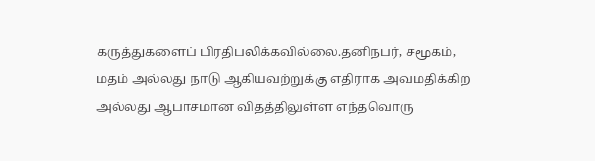கருத்துகளைப் பிரதிபலிக்கவில்லை.தனிநபர், சமூகம், மதம் அல்லது நாடு ஆகியவற்றுக்கு எதிராக அவமதிக்கிற அல்லது ஆபாசமான விதத்திலுள்ள எந்தவொரு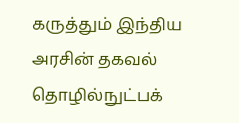கருத்தும் இந்திய அரசின் தகவல் தொழில்நுட்பக்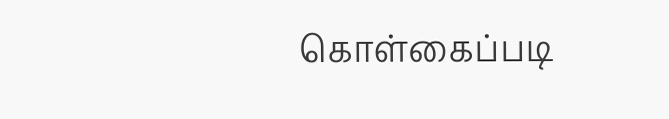கொள்கைப்படி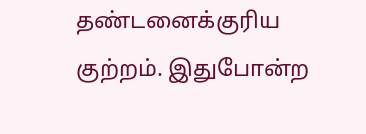தண்டனைக்குரிய குற்றம். இதுபோன்ற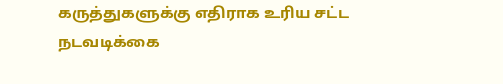கருத்துகளுக்கு எதிராக உரிய சட்ட நடவடிக்கை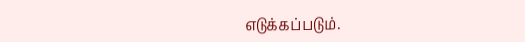எடுக்கப்படும்.